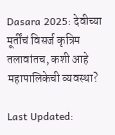Dasara 2025: देवीच्या मूर्तींचं विसर्ज कृत्रिम तलावांतच, कशी आहे महापालिकेची व्यवस्था?

Last Updated: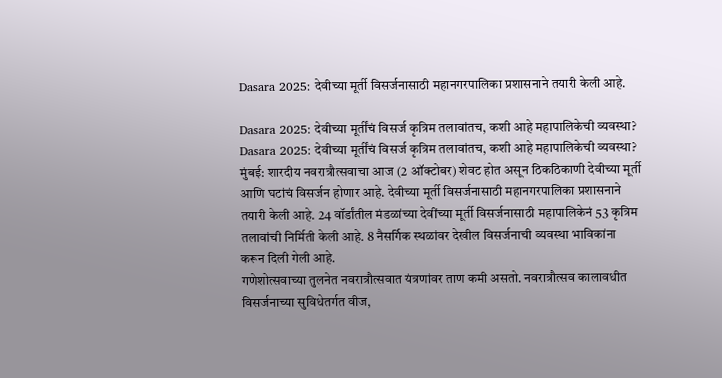Dasara 2025: देवीच्या मूर्ती विसर्जनासाठी महानगरपालिका प्रशासनाने तयारी केली आहे.

Dasara 2025: देवीच्या मूर्तींचं विसर्ज कृत्रिम तलावांतच, कशी आहे महापालिकेची व्यवस्था?
Dasara 2025: देवीच्या मूर्तींचं विसर्ज कृत्रिम तलावांतच, कशी आहे महापालिकेची व्यवस्था?
मुंबई: शारदीय नवरात्रौत्सवाचा आज (2 ऑक्टोबर) शेवट होत असून ठिकठिकाणी देवीच्या मूर्ती आणि घटांचं विसर्जन होणार आहे. देवीच्या मूर्ती विसर्जनासाठी महानगरपालिका प्रशासनाने तयारी केली आहे. 24 वॉर्डांतील मंडळांच्या देवींच्या मूर्ती विसर्जनासाठी महापालिकेनं 53 कृत्रिम तलावांची निर्मिती केली आहे. 8 नैसर्गिक स्थळांवर देखील विसर्जनाची व्यवस्था भाविकांना करून दिली गेली आहे.
गणेशोत्सवाच्या तुलनेत नवरात्रौत्सवात यंत्रणांवर ताण कमी असतो. नवरात्रौत्सव कालावधीत विसर्जनाच्या सुविधेतर्गत वीज,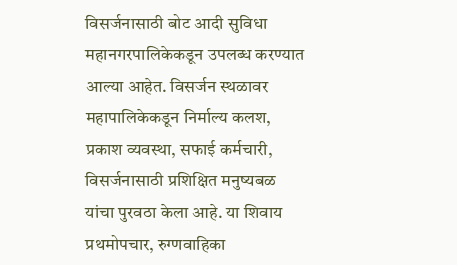विसर्जनासाठी बोट आदी सुविधा महानगरपालिकेकडून उपलब्ध करण्यात आल्या आहेत. विसर्जन स्थळावर महापालिकेकडून निर्माल्य कलश, प्रकाश व्यवस्था, सफाई कर्मचारी, विसर्जनासाठी प्रशिक्षित मनुष्यबळ यांचा पुरवठा केला आहे. या शिवाय प्रथमोपचार, रुग्णवाहिका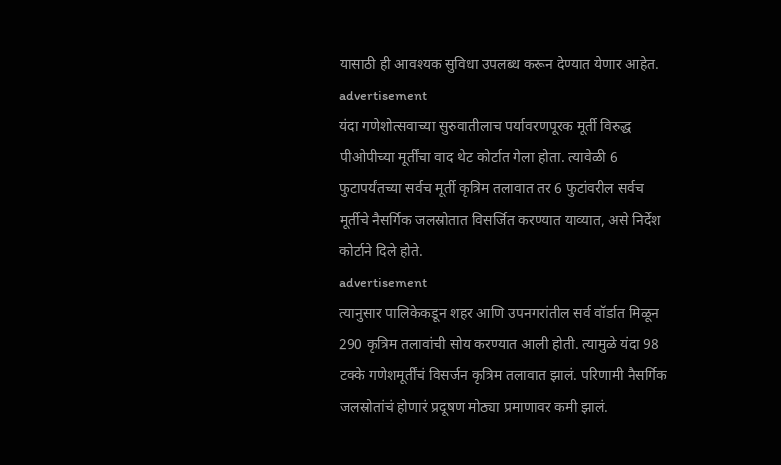यासाठी ही आवश्यक सुविधा उपलब्ध करून देण्यात येणार आहेत.
advertisement
यंदा गणेशोत्सवाच्या सुरुवातीलाच पर्यावरणपूरक मूर्ती विरुद्ध पीओपीच्या मूर्तींचा वाद थेट कोर्टात गेला होता. त्यावेळी 6 फुटापर्यंतच्या सर्वच मूर्ती कृत्रिम तलावात तर 6 फुटांवरील सर्वच मूर्तीचे नैसर्गिक जलस्रोतात विसर्जित करण्यात याव्यात, असे निर्देश कोर्टाने दिले होते.
advertisement
त्यानुसार पालिकेकडून शहर आणि उपनगरांतील सर्व वॉर्डात मिळून 290 कृत्रिम तलावांची सोय करण्यात आली होती. त्यामुळे यंदा 98 टक्के गणेशमूर्तींचं विसर्जन कृत्रिम तलावात झालं. परिणामी नैसर्गिक जलस्रोतांचं होणारं प्रदूषण मोठ्या प्रमाणावर कमी झालं.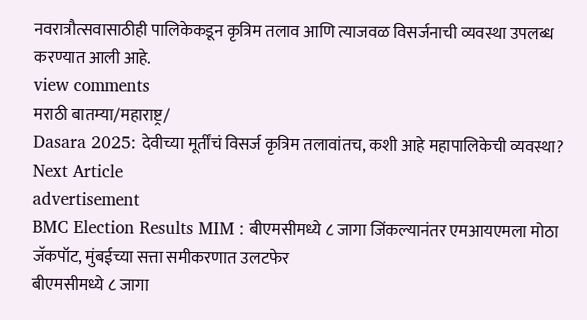नवरात्रौत्सवासाठीही पालिकेकडून कृत्रिम तलाव आणि त्याजवळ विसर्जनाची व्यवस्था उपलब्ध करण्यात आली आहे.
view comments
मराठी बातम्या/महाराष्ट्र/
Dasara 2025: देवीच्या मूर्तींचं विसर्ज कृत्रिम तलावांतच, कशी आहे महापालिकेची व्यवस्था?
Next Article
advertisement
BMC Election Results MIM : बीएमसीमध्ये ८ जागा जिंकल्यानंतर एमआयएमला मोठा जॅकपॉट, मुंबईच्या सत्ता समीकरणात उलटफेर
बीएमसीमध्ये ८ जागा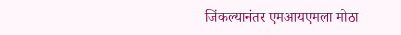जिंकल्यानंतर एमआयएमला मोठा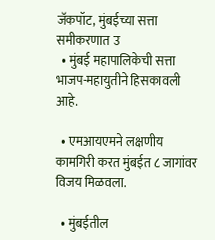जॅकपॉट, मुंबईच्या सत्ता समीकरणात उ
  • मुंबई महापालिकेची सत्ता भाजप-महायुतीने हिसकावली आहे.

  • एमआयएमने लक्षणीय कामगिरी करत मुंबईत ८ जागांवर विजय मिळवला.

  • मुंबईतील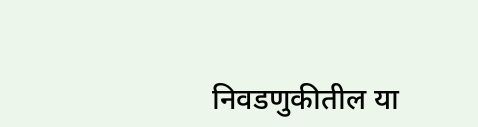निवडणुकीतील या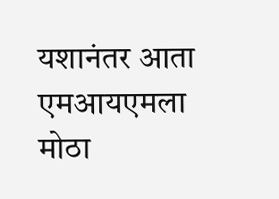यशानंतर आता एमआयएमला मोठा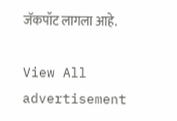जॅकपॉट लागला आहे.

View All
advertisement